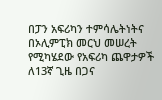በፓን አፍሪካን ተምሳሌትነትና በኦሊምፒክ መርህ መሠረት የሚካሄደው የአፍሪካ ጨዋታዎች ለ13ኛ ጊዜ በጋና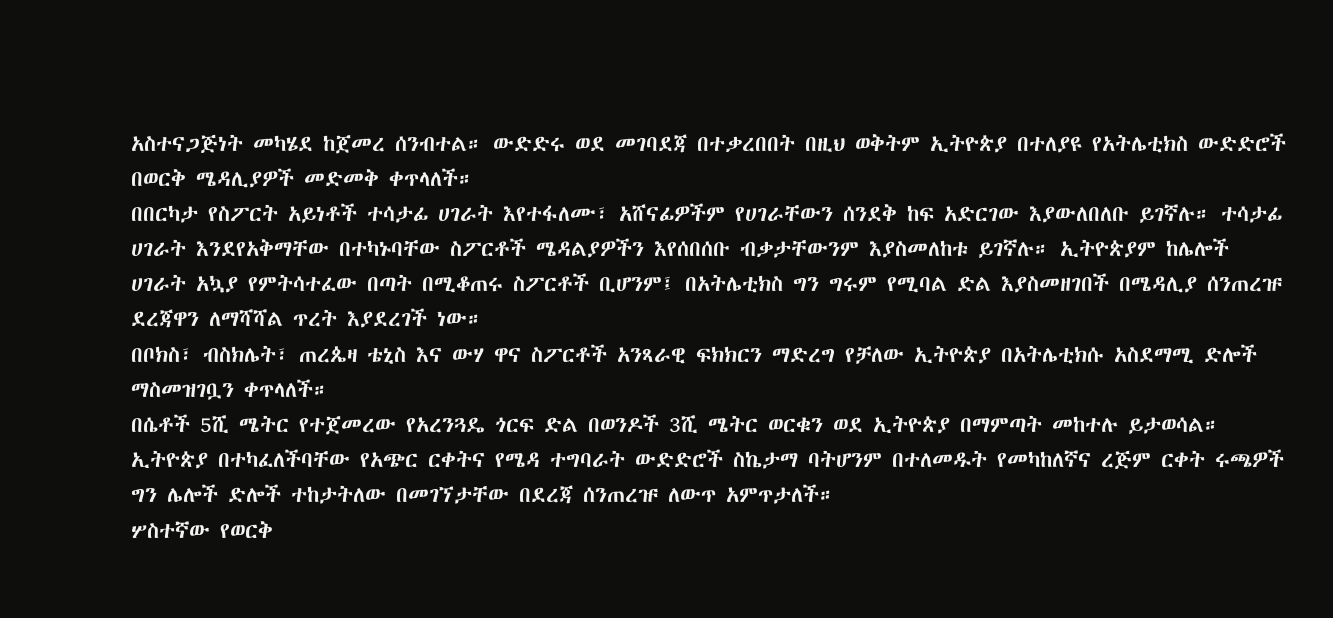አስተናጋጅነት መካሄደ ከጀመረ ሰንብተል። ውድድሩ ወደ መገባደጃ በተቃረበበት በዚህ ወቅትም ኢትዮጵያ በተለያዩ የአትሌቲክስ ውድድሮች በወርቅ ሜዳሊያዎች መድመቅ ቀጥላለች።
በበርካታ የስፖርት አይነቶች ተሳታፊ ሀገራት እየተፋለሙ፣ አሸናፊዎችም የሀገራቸውን ሰንደቅ ከፍ አድርገው እያውለበለቡ ይገኛሉ። ተሳታፊ ሀገራት እንደየአቅማቸው በተካኑባቸው ስፖርቶች ሜዳልያዎችን እየሰበሰቡ ብቃታቸውንም እያስመለከቱ ይገኛሉ። ኢትዮጵያም ከሌሎች ሀገራት አኳያ የምትሳተፈው በጣት በሚቆጠሩ ስፖርቶች ቢሆንም፤ በአትሌቲክስ ግን ግሩም የሚባል ድል እያስመዘገበች በሜዳሊያ ሰንጠረዡ ደረጃዋን ለማሻሻል ጥረት እያደረገች ነው።
በቦክስ፣ ብስክሌት፣ ጠረጴዛ ቴኒስ እና ውሃ ዋና ስፖርቶች አንጻራዊ ፍክክርን ማድረግ የቻለው ኢትዮጵያ በአትሌቲክሱ አስደማሚ ድሎች ማስመዝገቧን ቀጥላለች።
በሴቶች 5ሺ ሜትር የተጀመረው የአረንጓዴ ጎርፍ ድል በወንዶች 3ሺ ሜትር ወርቁን ወደ ኢትዮጵያ በማምጣት መከተሉ ይታወሳል። ኢትዮጵያ በተካፈለችባቸው የአጭር ርቀትና የሜዳ ተግባራት ውድድሮች ስኬታማ ባትሆንም በተለመዱት የመካከለኛና ረጅም ርቀት ሩጫዎች ግን ሌሎች ድሎች ተከታትለው በመገኘታቸው በደረጃ ሰንጠረዡ ለውጥ አምጥታለች።
ሦስተኛው የወርቅ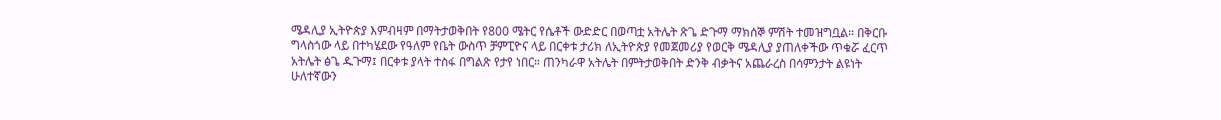ሜዳሊያ ኢትዮጵያ እምብዛም በማትታወቅበት የ800 ሜትር የሴቶች ውድድር በወጣቷ አትሌት ጽጌ ድጉማ ማክሰኞ ምሽት ተመዝግቧል። በቅርቡ ግላስጎው ላይ በተካሄደው የዓለም የቤት ውስጥ ቻምፒዮና ላይ በርቀቱ ታሪክ ለኢትዮጵያ የመጀመሪያ የወርቅ ሜዳሊያ ያጠለቀችው ጥቁሯ ፈርጥ አትሌት ፅጌ ዱጉማ፤ በርቀቱ ያላት ተስፋ በግልጽ የታየ ነበር። ጠንካራዋ አትሌት በምትታወቅበት ድንቅ ብቃትና አጨራረስ በሳምንታት ልዩነት ሁለተኛውን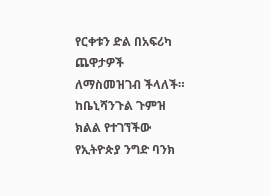የርቀቱን ድል በአፍሪካ ጨዋታዎች ለማስመዝገብ ችላለች። ከቤኒሻንጉል ጉምዝ ክልል የተገኘችው የኢትዮጵያ ንግድ ባንክ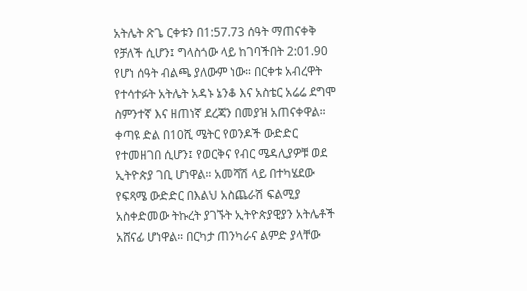አትሌት ጽጌ ርቀቱን በ1:57.73 ሰዓት ማጠናቀቅ የቻለች ሲሆን፤ ግላስጎው ላይ ከገባችበት 2:01.90 የሆነ ሰዓት ብልጫ ያለውም ነው። በርቀቱ አብረዋት የተሳተፉት አትሌት አዳኑ ኔንቆ እና አስቴር አሬሬ ደግሞ ስምንተኛ እና ዘጠነኛ ደረጃን በመያዝ አጠናቀዋል።
ቀጣዩ ድል በ10ሺ ሜትር የወንዶች ውድድር የተመዘገበ ሲሆን፤ የወርቅና የብር ሜዳሊያዎቹ ወደ ኢትዮጵያ ገቢ ሆነዋል። አመሻሽ ላይ በተካሄደው የፍጻሜ ውድድር በእልህ አስጨራሽ ፍልሚያ አስቀድመው ትኩረት ያገኙት ኢትዮጵያዊያን አትሌቶች አሸናፊ ሆነዋል። በርካታ ጠንካራና ልምድ ያላቸው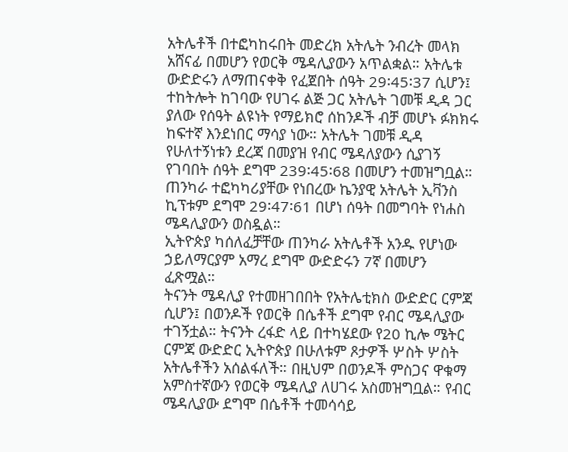አትሌቶች በተፎካከሩበት መድረክ አትሌት ንብረት መላክ አሸናፊ በመሆን የወርቅ ሜዳሊያውን አጥልቋል። አትሌቱ ውድድሩን ለማጠናቀቅ የፈጀበት ሰዓት 29፡45፡37 ሲሆን፤ ተከትሎት ከገባው የሀገሩ ልጅ ጋር አትሌት ገመቹ ዲዳ ጋር ያለው የሰዓት ልዩነት የማይክሮ ሰከንዶች ብቻ መሆኑ ፉክክሩ ከፍተኛ እንደነበር ማሳያ ነው። አትሌት ገመቹ ዲዳ የሁለተኝነቱን ደረጃ በመያዝ የብር ሜዳለያውን ሲያገኝ የገባበት ሰዓት ደግሞ 239፡45፡68 በመሆን ተመዝግቧል። ጠንካራ ተፎካካሪያቸው የነበረው ኬንያዊ አትሌት ኢቫንስ ኪፕቱም ደግሞ 29፡47፡61 በሆነ ሰዓት በመግባት የነሐስ ሜዳሊያውን ወስዷል።
ኢትዮጵያ ካሰለፈቻቸው ጠንካራ አትሌቶች አንዱ የሆነው ኃይለማርያም አማረ ደግሞ ውድድሩን 7ኛ በመሆን ፈጽሟል።
ትናንት ሜዳሊያ የተመዘገበበት የአትሌቲክስ ውድድር ርምጃ ሲሆን፤ በወንዶች የወርቅ በሴቶች ደግሞ የብር ሜዳሊያው ተገኝቷል። ትናንት ረፋድ ላይ በተካሄደው የ20 ኪሎ ሜትር ርምጃ ውድድር ኢትዮጵያ በሁለቱም ጾታዎች ሦስት ሦስት አትሌቶችን አሰልፋለች። በዚህም በወንዶች ምስጋና ዋቁማ አምስተኛውን የወርቅ ሜዳሊያ ለሀገሩ አስመዝግቧል። የብር ሜዳሊያው ደግሞ በሴቶች ተመሳሳይ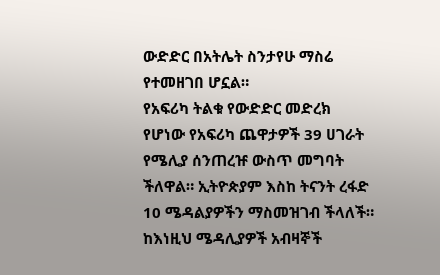ውድድር በአትሌት ስንታየሁ ማስሬ የተመዘገበ ሆኗል።
የአፍሪካ ትልቁ የውድድር መድረክ የሆነው የአፍሪካ ጨዋታዎች 39 ሀገራት የሜሊያ ሰንጠረዡ ውስጥ መግባት ችለዋል። ኢትዮጵያም እስከ ትናንት ረፋድ 10 ሜዳልያዎችን ማስመዝገብ ችላለች። ከእነዚህ ሜዳሊያዎች አብዛኞች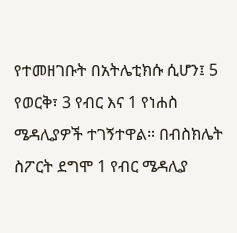የተመዘገቡት በአትሌቲክሱ ሲሆን፤ 5 የወርቅ፣ 3 የብር እና 1 የነሐስ ሜዳሊያዎች ተገኝተዋል። በብስክሌት ስፖርት ደግሞ 1 የብር ሜዳሊያ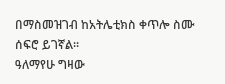በማስመዝገብ ከአትሌቲክስ ቀጥሎ ስሙ ሰፍሮ ይገኛል።
ዓለማየሁ ግዛው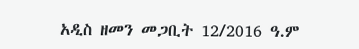አዲስ ዘመን መጋቢት 12/2016 ዓ.ም